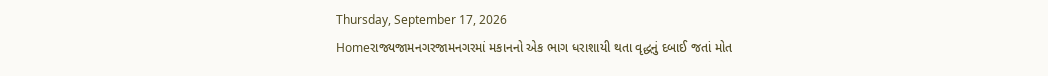Thursday, September 17, 2026
Homeરાજ્યજામનગરજામનગરમાં મકાનનો એક ભાગ ધરાશાયી થતા વૃદ્ધનું દબાઈ જતાં મોત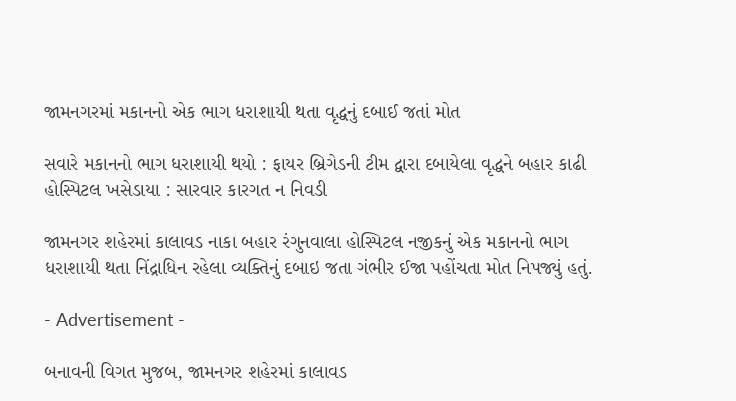જામનગરમાં મકાનનો એક ભાગ ધરાશાયી થતા વૃદ્ધનું દબાઈ જતાં મોત

સવારે મકાનનો ભાગ ધરાશાયી થયો : ફાયર બ્રિગેડની ટીમ દ્વારા દબાયેલા વૃદ્ધને બહાર કાઢી હોસ્પિટલ ખસેડાયા : સારવાર કારગત ન નિવડી

જામનગર શહેરમાં કાલાવડ નાકા બહાર રંગુનવાલા હોસ્પિટલ નજીકનું એક મકાનનો ભાગ ધરાશાયી થતા નિંદ્રાધિન રહેલા વ્યક્તિનું દબાઇ જતા ગંભીર ઈજા પહોંચતા મોત નિપજ્યું હતું.

- Advertisement -

બનાવની વિગત મુજબ, જામનગર શહેરમાં કાલાવડ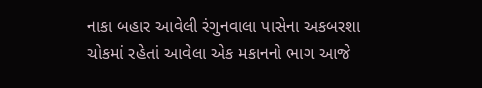નાકા બહાર આવેલી રંગુનવાલા પાસેના અકબરશા ચોકમાં રહેતાં આવેલા એક મકાનનો ભાગ આજે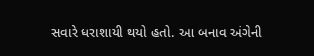સવારે ધરાશાયી થયો હતો. આ બનાવ અંગેની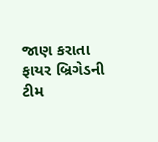જાણ કરાતા ફાયર બ્રિગેડની ટીમ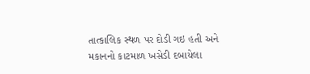તાત્કાલિક સ્થળ પર દોડી ગઇ હતી અને મકાનનો કાટમાળ ખસેડી દબાયેલા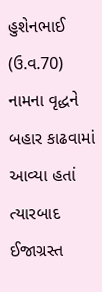હુશેનભાઈ (ઉ.વ.70) નામના વૃદ્ધને બહાર કાઢવામાં આવ્યા હતાં ત્યારબાદ ઈજાગ્રસ્ત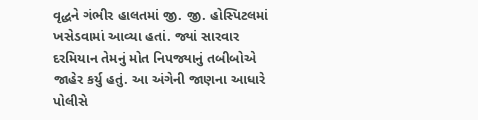વૃદ્ધને ગંભીર હાલતમાં જી. જી. હોસ્પિટલમાં ખસેડવામાં આવ્યા હતાં. જ્યાં સારવાર દરમિયાન તેમનું મોત નિપજ્યાનું તબીબોએ જાહેર કર્યુ હતું. આ અંગેની જાણના આધારે પોલીસે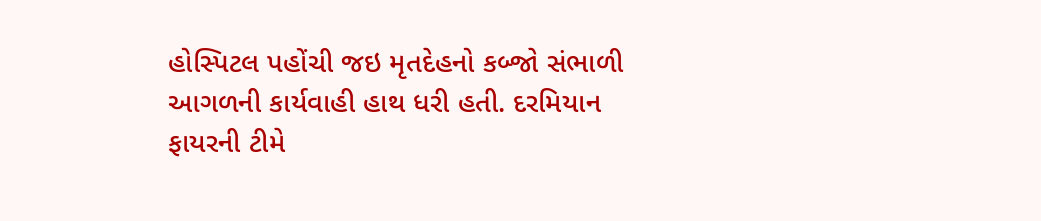હોસ્પિટલ પહોંચી જઇ મૃતદેહનો કબ્જો સંભાળી આગળની કાર્યવાહી હાથ ધરી હતી. દરમિયાન ફાયરની ટીમે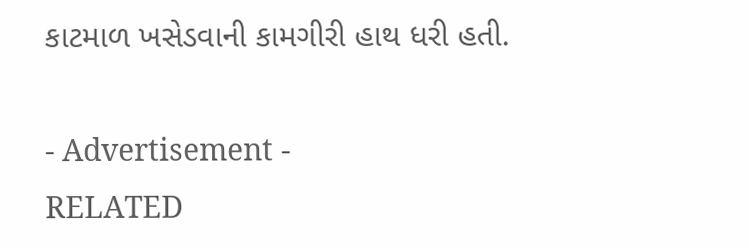કાટમાળ ખસેડવાની કામગીરી હાથ ધરી હતી.

- Advertisement -
RELATED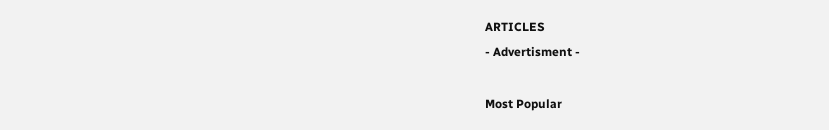ARTICLES
- Advertisment -

Most Popular